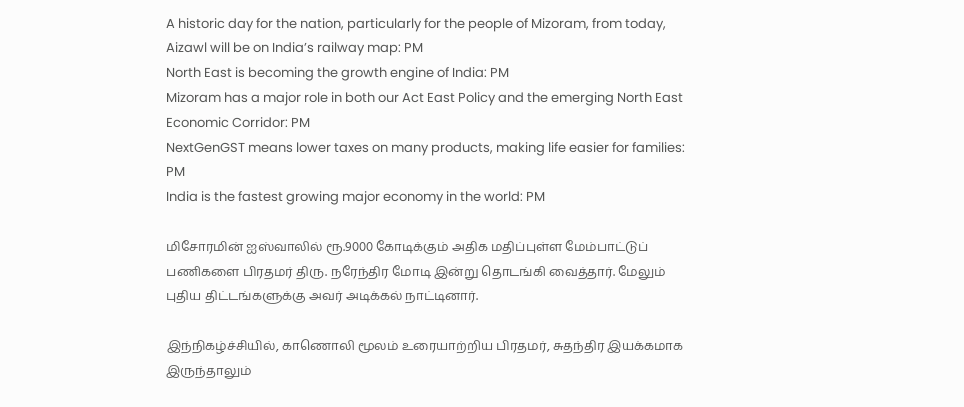A historic day for the nation, particularly for the people of Mizoram, from today, Aizawl will be on India’s railway map: PM
North East is becoming the growth engine of India: PM
Mizoram has a major role in both our Act East Policy and the emerging North East Economic Corridor: PM
NextGenGST means lower taxes on many products, making life easier for families: PM
India is the fastest growing major economy in the world: PM

மிசோரமின் ஐஸ்வாலில் ரூ.9000 கோடிக்கும் அதிக மதிப்புள்ள மேம்பாட்டுப் பணிகளை பிரதமர் திரு. நரேந்திர மோடி இன்று தொடங்கி வைத்தார். மேலும் புதிய திட்டங்களுக்கு அவர் அடிக்கல் நாட்டினார்.

இந்நிகழ்ச்சியில், காணொலி மூலம் உரையாற்றிய பிரதமர், சுதந்திர இயக்கமாக இருந்தாலும்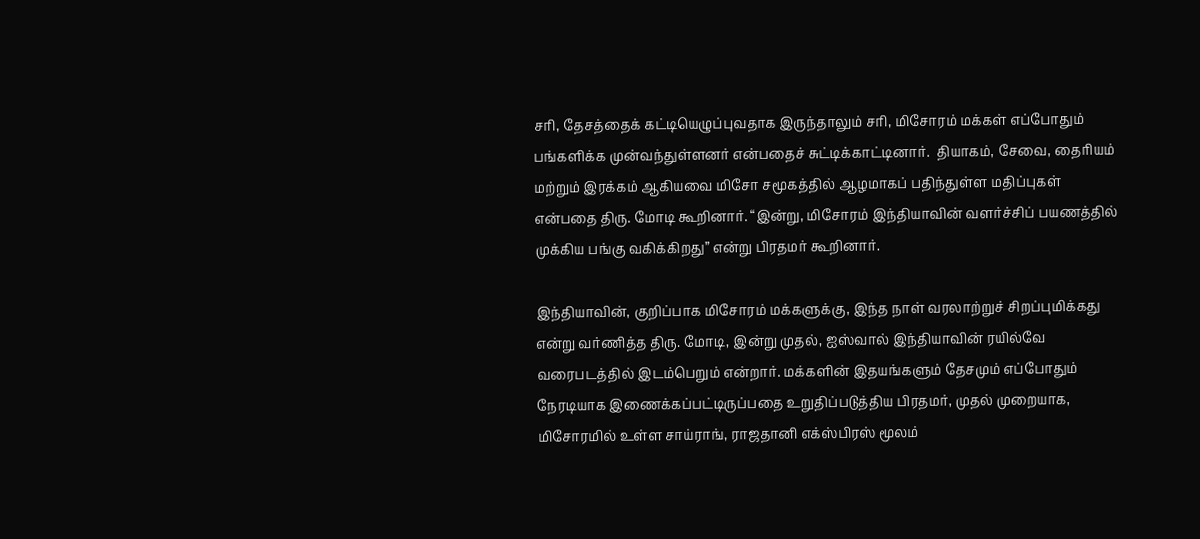சரி, தேசத்தைக் கட்டியெழுப்புவதாக இருந்தாலும் சரி, மிசோரம் மக்கள் எப்போதும் பங்களிக்க முன்வந்துள்ளனர் என்பதைச் சுட்டிக்காட்டினார்.  தியாகம், சேவை, தைரியம் மற்றும் இரக்கம் ஆகியவை மிசோ சமூகத்தில் ஆழமாகப் பதிந்துள்ள மதிப்புகள் என்பதை திரு. மோடி கூறினார். “இன்று, மிசோரம் இந்தியாவின் வளர்ச்சிப் பயணத்தில் முக்கிய பங்கு வகிக்கிறது” என்று பிரதமர் கூறினார்.

இந்தியாவின், குறிப்பாக மிசோரம் மக்களுக்கு, இந்த நாள் வரலாற்றுச் சிறப்புமிக்கது என்று வர்ணித்த திரு. மோடி, இன்று முதல், ஐஸ்வால் இந்தியாவின் ரயில்வே வரைபடத்தில் இடம்பெறும் என்றார். மக்களின் இதயங்களும் தேசமும் எப்போதும் நேரடியாக இணைக்கப்பட்டிருப்பதை உறுதிப்படுத்திய பிரதமர், முதல் முறையாக, மிசோரமில் உள்ள சாய்ராங், ராஜதானி எக்ஸ்பிரஸ் மூலம்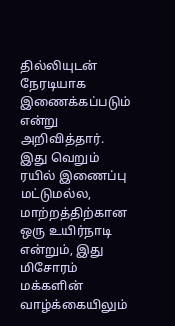தில்லியுடன் நேரடியாக இணைக்கப்படும் என்று அறிவித்தார். இது வெறும் ரயில் இணைப்பு மட்டுமல்ல, மாற்றத்திற்கான ஒரு உயிர்நாடி என்றும், இது மிசோரம் மக்களின் வாழ்க்கையிலும்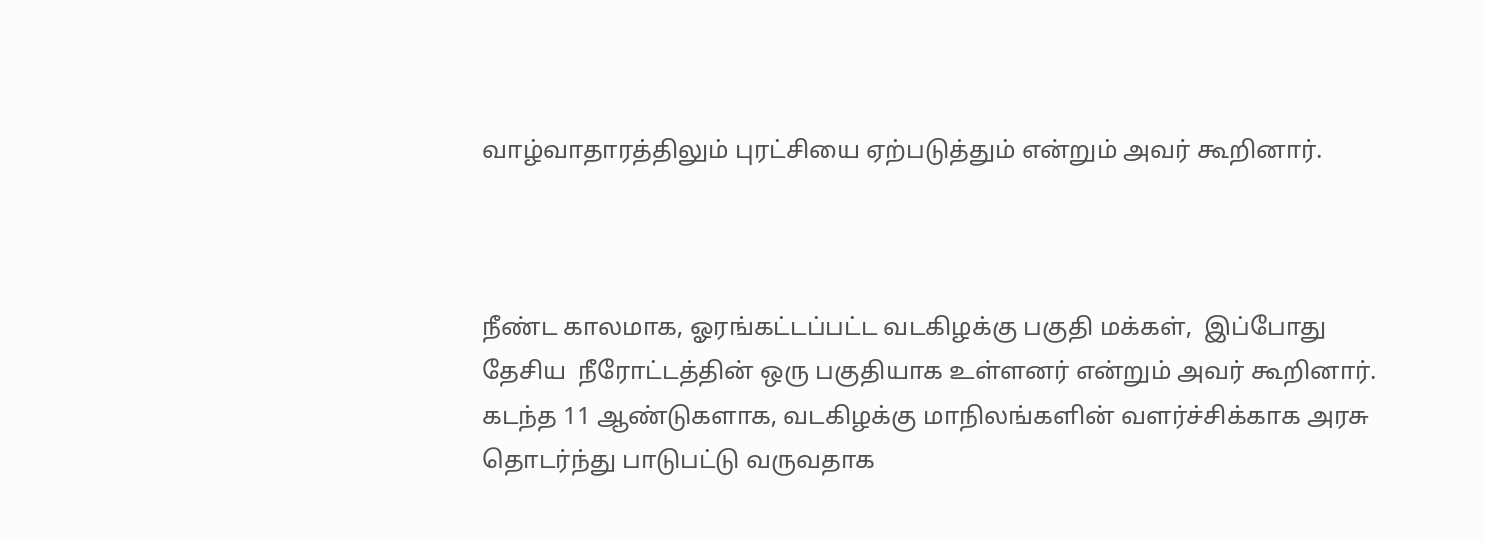வாழ்வாதாரத்திலும் புரட்சியை ஏற்படுத்தும் என்றும் அவர் கூறினார்.



நீண்ட காலமாக, ஓரங்கட்டப்பட்ட வடகிழக்கு பகுதி மக்கள்,  இப்போது தேசிய  நீரோட்டத்தின் ஒரு பகுதியாக உள்ளனர் என்றும் அவர் கூறினார். கடந்த 11 ஆண்டுகளாக, வடகிழக்கு மாநிலங்களின் வளர்ச்சிக்காக அரசு தொடர்ந்து பாடுபட்டு வருவதாக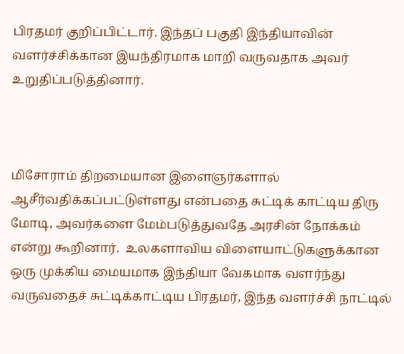பிரதமர் குறிப்பிட்டார். இந்தப் பகுதி இந்தியாவின் வளர்ச்சிக்கான இயந்திரமாக மாறி வருவதாக அவர் உறுதிப்படுத்தினார்.



மிசோராம் திறமையான இளைஞர்களால் ஆசீர்வதிக்கப்பட்டுள்ளது என்பதை சுட்டிக் காட்டிய திரு மோடி, அவர்களை மேம்படுத்துவதே அரசின் நோக்கம் என்று கூறினார்.  உலகளாவிய விளையாட்டுகளுக்கான ஒரு முக்கிய மையமாக இந்தியா வேகமாக வளர்ந்து வருவதைச் சுட்டிக்காட்டிய பிரதமர், இந்த வளர்ச்சி நாட்டில்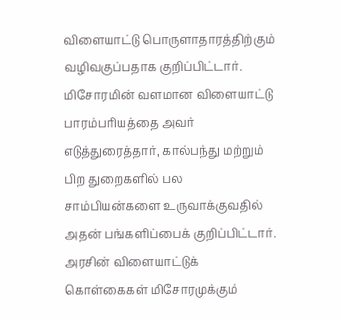விளையாட்டு பொருளாதாரத்திற்கும் வழிவகுப்பதாக குறிப்பிட்டார். மிசோரமின் வளமான விளையாட்டு பாரம்பரியத்தை அவர் எடுத்துரைத்தார், கால்பந்து மற்றும் பிற துறைகளில் பல சாம்பியன்களை உருவாக்குவதில் அதன் பங்களிப்பைக் குறிப்பிட்டார். அரசின் விளையாட்டுக் கொள்கைகள் மிசோரமுக்கும்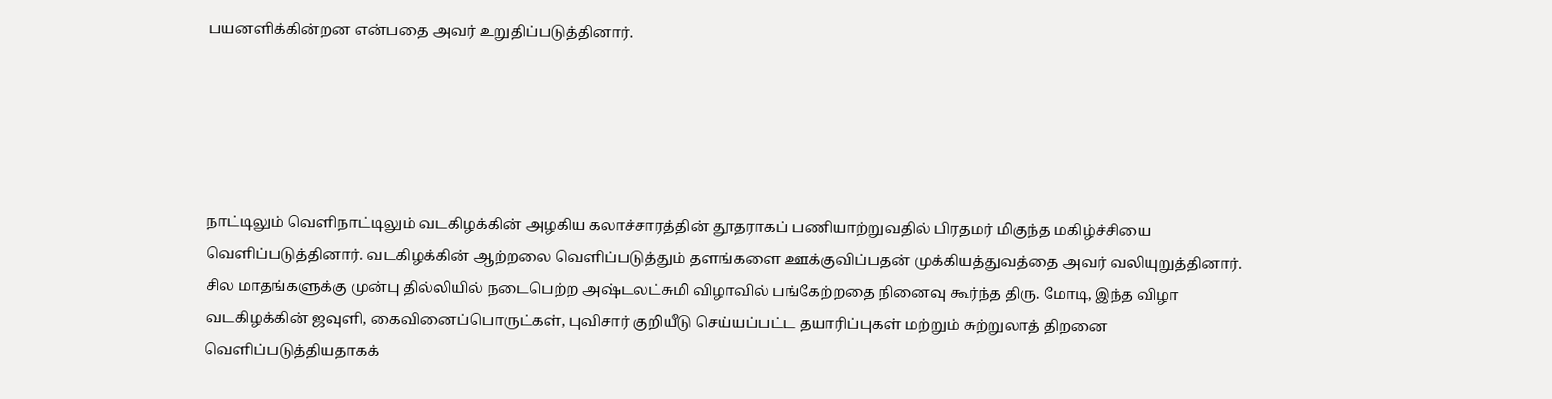பயனளிக்கின்றன என்பதை அவர் உறுதிப்படுத்தினார்.





நாட்டிலும் வெளிநாட்டிலும் வடகிழக்கின் அழகிய கலாச்சாரத்தின் தூதராகப் பணியாற்றுவதில் பிரதமர் மிகுந்த மகிழ்ச்சியை வெளிப்படுத்தினார். வடகிழக்கின் ஆற்றலை வெளிப்படுத்தும் தளங்களை ஊக்குவிப்பதன் முக்கியத்துவத்தை அவர் வலியுறுத்தினார். சில மாதங்களுக்கு முன்பு தில்லியில் நடைபெற்ற அஷ்டலட்சுமி விழாவில் பங்கேற்றதை நினைவு கூர்ந்த திரு. மோடி, இந்த விழா வடகிழக்கின் ஜவுளி, கைவினைப்பொருட்கள், புவிசார் குறியீடு செய்யப்பட்ட தயாரிப்புகள் மற்றும் சுற்றுலாத் திறனை வெளிப்படுத்தியதாகக்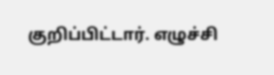குறிப்பிட்டார். எழுச்சி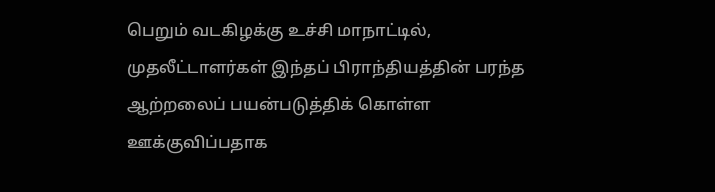பெறும் வடகிழக்கு உச்சி மாநாட்டில், முதலீட்டாளர்கள் இந்தப் பிராந்தியத்தின் பரந்த ஆற்றலைப் பயன்படுத்திக் கொள்ள ஊக்குவிப்பதாக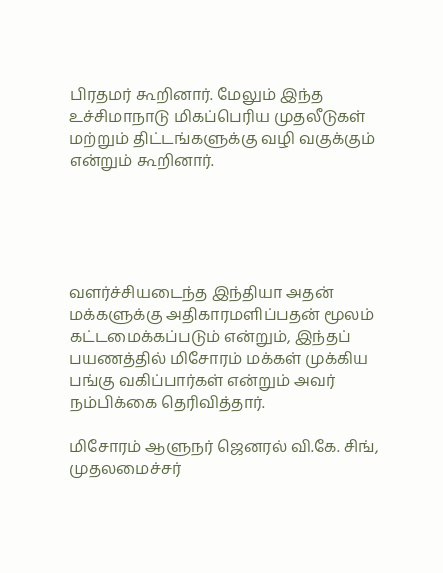பிரதமர் கூறினார். மேலும் இந்த உச்சிமாநாடு மிகப்பெரிய முதலீடுகள் மற்றும் திட்டங்களுக்கு வழி வகுக்கும் என்றும் கூறினார்.





வளர்ச்சியடைந்த இந்தியா அதன் மக்களுக்கு அதிகாரமளிப்பதன் மூலம் கட்டமைக்கப்படும் என்றும், இந்தப் பயணத்தில் மிசோரம் மக்கள் முக்கிய பங்கு வகிப்பார்கள் என்றும் அவர் நம்பிக்கை தெரிவித்தார்.

மிசோரம் ஆளுநர் ஜெனரல் வி.கே. சிங், முதலமைச்சர்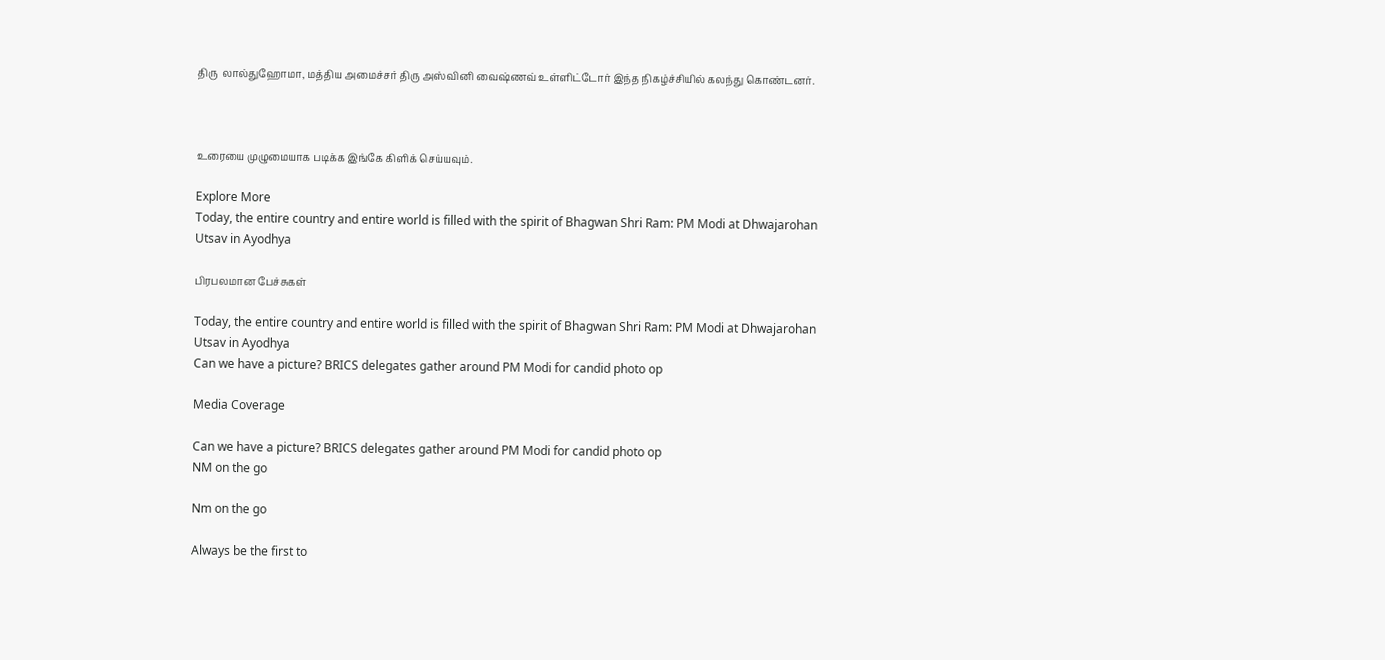திரு  லால்துஹோமா, மத்திய அமைச்சர் திரு அஸ்வினி வைஷ்ணவ் உள்ளிட்டோர் இந்த நிகழ்ச்சியில் கலந்து கொண்டனர்.



உரையை முழுமையாக படிக்க இங்கே கிளிக் செய்யவும்.

Explore More
Today, the entire country and entire world is filled with the spirit of Bhagwan Shri Ram: PM Modi at Dhwajarohan Utsav in Ayodhya

பிரபலமான பேச்சுகள்

Today, the entire country and entire world is filled with the spirit of Bhagwan Shri Ram: PM Modi at Dhwajarohan Utsav in Ayodhya
Can we have a picture? BRICS delegates gather around PM Modi for candid photo op

Media Coverage

Can we have a picture? BRICS delegates gather around PM Modi for candid photo op
NM on the go

Nm on the go

Always be the first to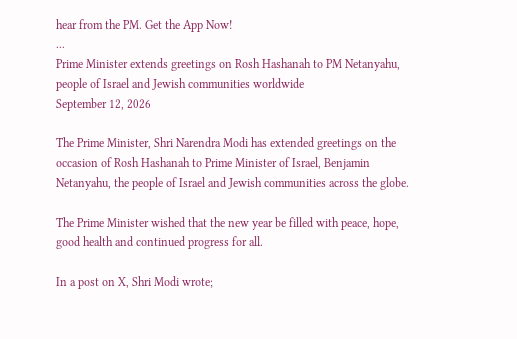hear from the PM. Get the App Now!
...
Prime Minister extends greetings on Rosh Hashanah to PM Netanyahu, people of Israel and Jewish communities worldwide
September 12, 2026

The Prime Minister, Shri Narendra Modi has extended greetings on the occasion of Rosh Hashanah to Prime Minister of Israel, Benjamin Netanyahu, the people of Israel and Jewish communities across the globe.

The Prime Minister wished that the new year be filled with peace, hope, good health and continued progress for all.

In a post on X, Shri Modi wrote;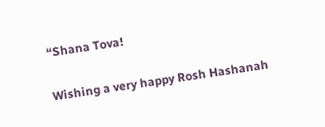“Shana Tova!

Wishing a very happy Rosh Hashanah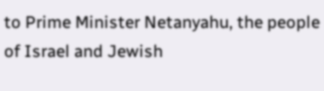to Prime Minister Netanyahu, the people of Israel and Jewish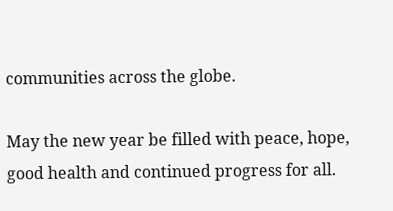communities across the globe.

May the new year be filled with peace, hope, good health and continued progress for all.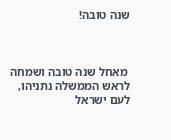שנה טובה!



 מאחל שנה טובה ושמחה לראש הממשלה נתניהו, לעם ישראל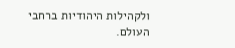ולקהילות היהודיות ברחבי העולם.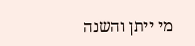מי ייתן והשנה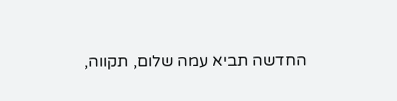החדשה תביא עמה שלום, תקווה,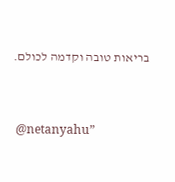בריאות טובה וקדמה לכולם.


 @netanyahu”